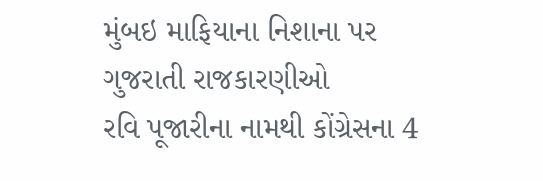મુંબઇ માફિયાના નિશાના પર ગુજરાતી રાજકારણીઓ
રવિ પૂજારીના નામથી કોંગ્રેસના 4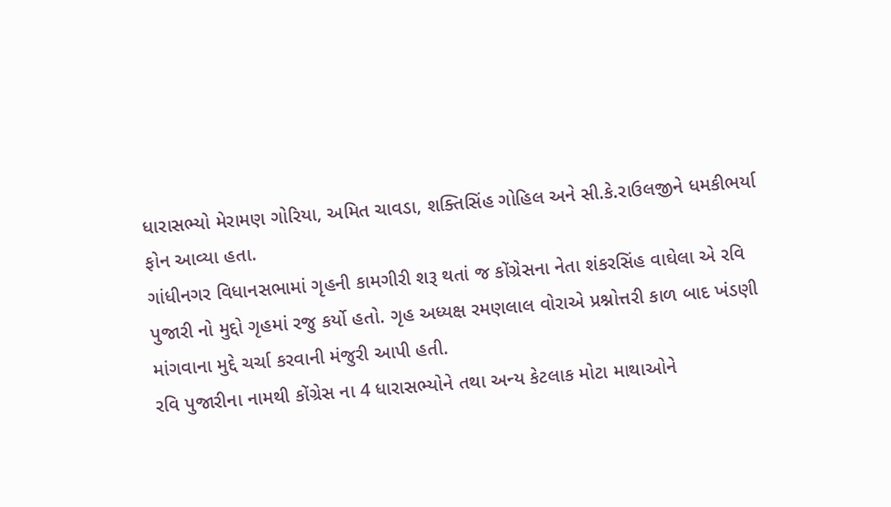ધારાસભ્યો મેરામણ ગોરિયા, અમિત ચાવડા, શક્તિસિંહ ગોહિલ અને સી.કે.રાઉલજીને ધમકીભર્યા ફોન આવ્યા હતા.
ગાંધીનગર વિધાનસભામાં ગૃહની કામગીરી શરૂ થતાં જ કોંગ્રેસના નેતા શંકરસિંહ વાઘેલા એ રવિ પુજારી નો મુદ્દો ગૃહમાં રજુ કર્યો હતો. ગૃહ અધ્યક્ષ રમણલાલ વોરાએ પ્રશ્નોત્તરી કાળ બાદ ખંડણી માંગવાના મુદ્દે ચર્ચા કરવાની મંજુરી આપી હતી.
રવિ પુજારીના નામથી કોંગ્રેસ ના 4 ધારાસભ્યોને તથા અન્ય કેટલાક મોટા માથાઓને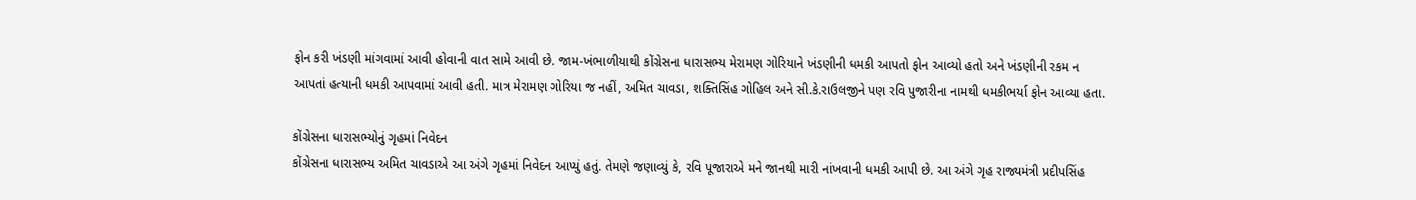ફોન કરી ખંડણી માંગવામાં આવી હોવાની વાત સામે આવી છે. જામ-ખંભાળીયાથી કોંગ્રેસના ધારાસભ્ય મેરામણ ગોરિયાને ખંડણીની ધમકી આપતો ફોન આવ્યો હતો અને ખંડણીની રકમ ન આપતાં હત્યાની ધમકી આપવામાં આવી હતી. માત્ર મેરામણ ગોરિયા જ નહીં, અમિત ચાવડા, શક્તિસિંહ ગોહિલ અને સી.કે.રાઉલજીને પણ રવિ પુજારીના નામથી ધમકીભર્યા ફોન આવ્યા હતા.

કોંગ્રેસના ધારાસભ્યોનું ગૃહમાં નિવેદન
કોંગ્રેસના ધારાસભ્ય અમિત ચાવડાએ આ અંગે ગૃહમાં નિવેદન આપ્યું હતું. તેમણે જણાવ્યું કે, રવિ પૂજારાએ મને જાનથી મારી નાંખવાની ધમકી આપી છે. આ અંગે ગૃહ રાજ્યમંત્રી પ્રદીપસિંહ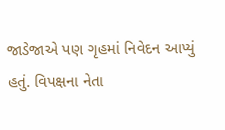જાડેજાએ પણ ગૃહમાં નિવેદન આપ્યું હતું. વિપક્ષના નેતા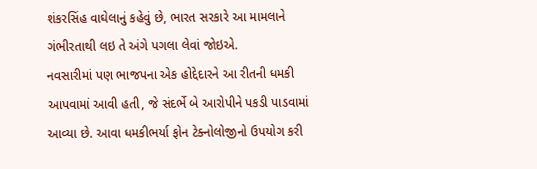શંકરસિંહ વાઘેલાનું કહેવું છે, ભારત સરકારે આ મામલાને ગંભીરતાથી લઇ તે અંગે પગલા લેવાં જોઇએ.
નવસારીમાં પણ ભાજપના એક હોદ્દેદારને આ રીતની ધમકી આપવામાં આવી હતી, જે સંદર્ભે બે આરોપીને પકડી પાડવામાં આવ્યા છે. આવા ધમકીભર્યા ફોન ટેક્નોલોજીનો ઉપયોગ કરી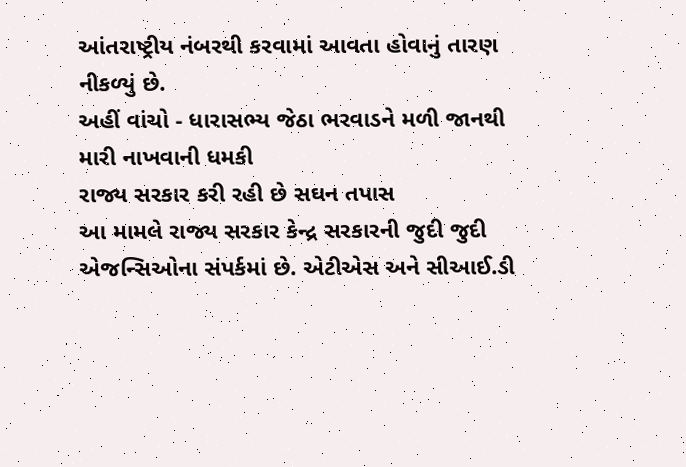આંતરાષ્ટ્રીય નંબરથી કરવામાં આવતા હોવાનું તારણ નીકળ્યું છે.
અહીં વાંચો - ધારાસભ્ય જેઠા ભરવાડને મળી જાનથી મારી નાખવાની ધમકી
રાજ્ય સરકાર કરી રહી છે સઘન તપાસ
આ મામલે રાજ્ય સરકાર કેન્દ્ર સરકારની જુદી જુદી એજન્સિઓના સંપર્કમાં છે. એટીએસ અને સીઆઈ.ડી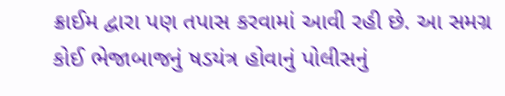ક્રાઈમ દ્વારા પણ તપાસ કરવામાં આવી રહી છે. આ સમગ્ર કોઈ ભેજાબાજનું ષડયંત્ર હોવાનું પોલીસનું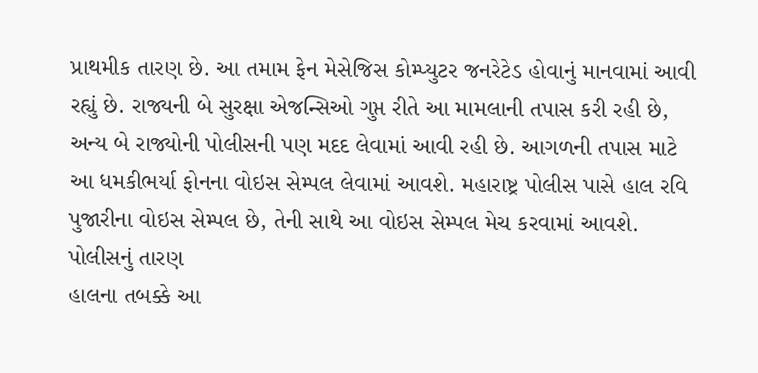પ્રાથમીક તારણ છે. આ તમામ ફેન મેસેજિસ કોમ્પ્યુટર જનરેટેડ હોવાનું માનવામાં આવી રહ્યું છે. રાજ્યની બે સુરક્ષા એજન્સિઓ ગુપ્ત રીતે આ મામલાની તપાસ કરી રહી છે, અન્ય બે રાજ્યોની પોલીસની પણ મદદ લેવામાં આવી રહી છે. આગળની તપાસ માટે આ ધમકીભર્યા ફોનના વોઇસ સેમ્પલ લેવામાં આવશે. મહારાષ્ટ્ર પોલીસ પાસે હાલ રવિ પુજારીના વોઇસ સેમ્પલ છે, તેની સાથે આ વોઇસ સેમ્પલ મેચ કરવામાં આવશે.
પોલીસનું તારણ
હાલના તબક્કે આ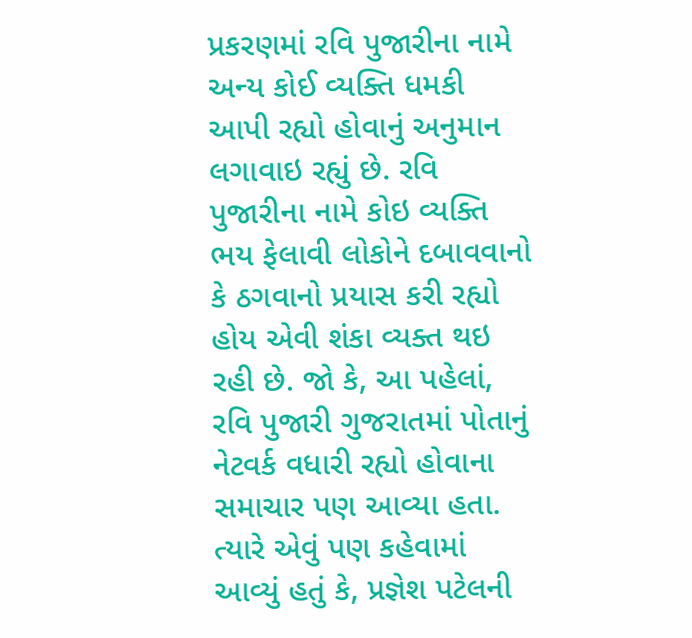પ્રકરણમાં રવિ પુજારીના નામે અન્ય કોઈ વ્યક્તિ ધમકી આપી રહ્યો હોવાનું અનુમાન લગાવાઇ રહ્યું છે. રવિ પુજારીના નામે કોઇ વ્યક્તિ ભય ફેલાવી લોકોને દબાવવાનો કે ઠગવાનો પ્રયાસ કરી રહ્યો હોય એવી શંકા વ્યક્ત થઇ રહી છે. જો કે, આ પહેલાં, રવિ પુજારી ગુજરાતમાં પોતાનું નેટવર્ક વધારી રહ્યો હોવાના સમાચાર પણ આવ્યા હતા. ત્યારે એવું પણ કહેવામાં આવ્યું હતું કે, પ્રજ્ઞેશ પટેલની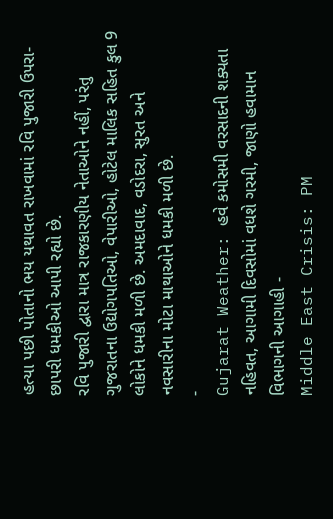હત્યા પછી પોતાનો ભય યથાવત રાખવામાં રવિ પુજારી ઉપરા-છાપરી ધમકીઓ આપી રહ્યો છે.
રવિ પુજારી દ્વારા માત્ર રાજકારણીય નેતાઓને નહીં, પરંતુ ગુજરાતના ઉદ્યોગપતિઓ, વેપારીઓ, હોટેલ માલિક સહિત કુલ 9 લોકોને ધમકી મળી છે. અમદાવાદ, વડોદરા, સુરત અને નવસારીના મોટા માથાઓને ધમકી મળી છે.
-
Gujarat Weather: હવે કમોસમી વરસાદની શક્યતા નહિવત, આગામી દિવસોમાં વધશે ગરમી, જાણો હવામાન વિભાગની આગાહી -
Middle East Crisis: PM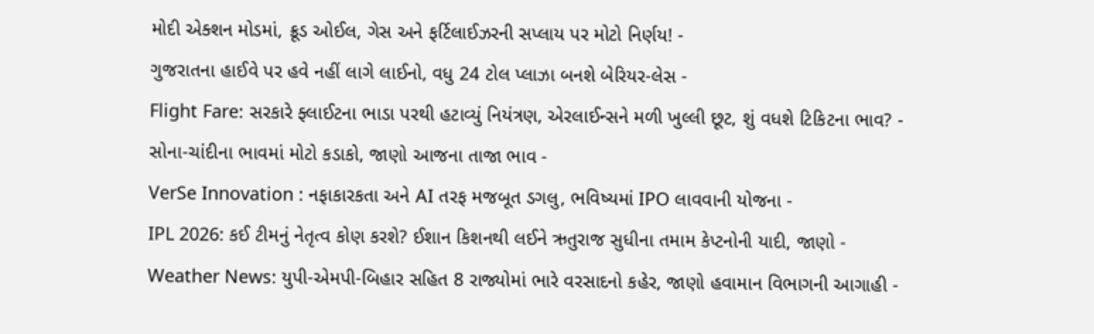મોદી એક્શન મોડમાં, ક્રૂડ ઓઈલ, ગેસ અને ફર્ટિલાઈઝરની સપ્લાય પર મોટો નિર્ણય! -
ગુજરાતના હાઈવે પર હવે નહીં લાગે લાઈનો, વધુ 24 ટોલ પ્લાઝા બનશે બેરિયર-લેસ -
Flight Fare: સરકારે ફ્લાઈટના ભાડા પરથી હટાવ્યું નિયંત્રણ, એરલાઈન્સને મળી ખુલ્લી છૂટ, શું વધશે ટિકિટના ભાવ? -
સોના-ચાંદીના ભાવમાં મોટો કડાકો, જાણો આજના તાજા ભાવ -
VerSe Innovation : નફાકારકતા અને AI તરફ મજબૂત ડગલુ, ભવિષ્યમાં IPO લાવવાની યોજના -
IPL 2026: કઈ ટીમનું નેતૃત્વ કોણ કરશે? ઈશાન કિશનથી લઈને ઋતુરાજ સુધીના તમામ કેપ્ટનોની યાદી, જાણો -
Weather News: યુપી-એમપી-બિહાર સહિત 8 રાજ્યોમાં ભારે વરસાદનો કહેર, જાણો હવામાન વિભાગની આગાહી -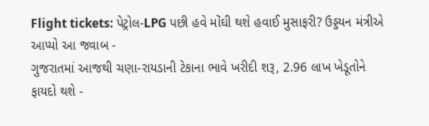Flight tickets: પેટ્રોલ-LPG પછી હવે મોંઘી થશે હવાઈ મુસાફરી? ઉડ્ડયન મંત્રીએ આપ્યો આ જવાબ -
ગુજરાતમાં આજથી ચણા-રાયડાની ટેકાના ભાવે ખરીદી શરૂ, 2.96 લાખ ખેડૂતોને ફાયદો થશે -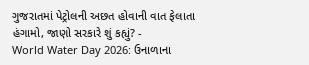ગુજરાતમાં પેટ્રોલની અછત હોવાની વાત ફેલાતા હંગામો, જાણો સરકારે શું કહ્યું? -
World Water Day 2026: ઉનાળાના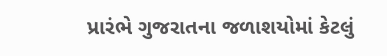પ્રારંભે ગુજરાતના જળાશયોમાં કેટલું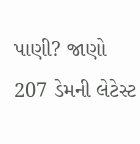પાણી? જાણો 207 ડેમની લેટેસ્ટ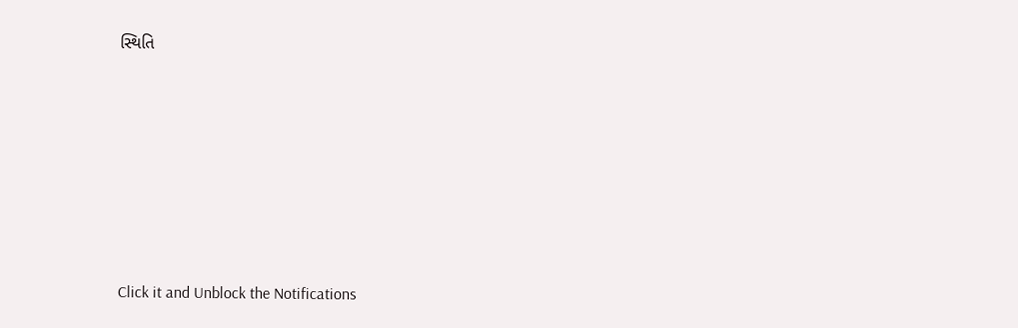સ્થિતિ











Click it and Unblock the Notifications